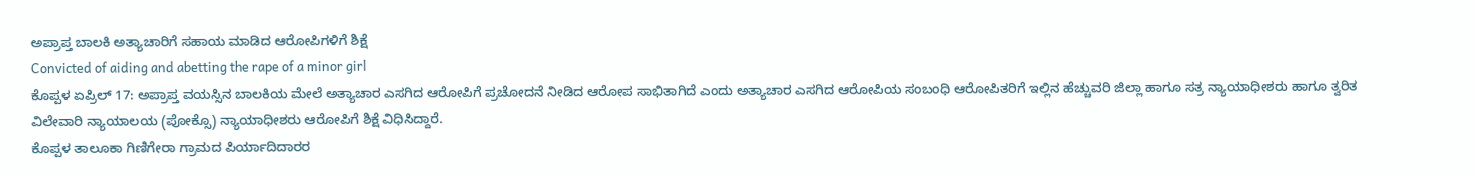ಅಪ್ರಾಪ್ತ ಬಾಲಕಿ ಅತ್ಯಾಚಾರಿಗೆ ಸಹಾಯ ಮಾಡಿದ ಆರೋಪಿಗಳಿಗೆ ಶಿಕ್ಷೆ
Convicted of aiding and abetting the rape of a minor girl
ಕೊಪ್ಪಳ ಏಪ್ರಿಲ್ 17: ಅಪ್ರಾಪ್ತ ವಯಸ್ಸಿನ ಬಾಲಕಿಯ ಮೇಲೆ ಅತ್ಯಾಚಾರ ಎಸಗಿದ ಆರೋಪಿಗೆ ಪ್ರಚೋದನೆ ನೀಡಿದ ಆರೋಪ ಸಾಭಿತಾಗಿದೆ ಎಂದು ಅತ್ಯಾಚಾರ ಎಸಗಿದ ಆರೋಪಿಯ ಸಂಬಂಧಿ ಆರೋಪಿತರಿಗೆ ಇಲ್ಲಿನ ಹೆಚ್ಚುವರಿ ಜಿಲ್ಲಾ ಹಾಗೂ ಸತ್ರ ನ್ಯಾಯಾಧೀಶರು ಹಾಗೂ ತ್ವರಿತ ವಿಲೇವಾರಿ ನ್ಯಾಯಾಲಯ (ಪೋಕ್ಸೊ) ನ್ಯಾಯಾಧೀಶರು ಆರೋಪಿಗೆ ಶಿಕ್ಷೆ ವಿಧಿಸಿದ್ದಾರೆ.
ಕೊಪ್ಪಳ ತಾಲೂಕಾ ಗಿಣಿಗೇರಾ ಗ್ರಾಮದ ಪಿರ್ಯಾದಿದಾರರ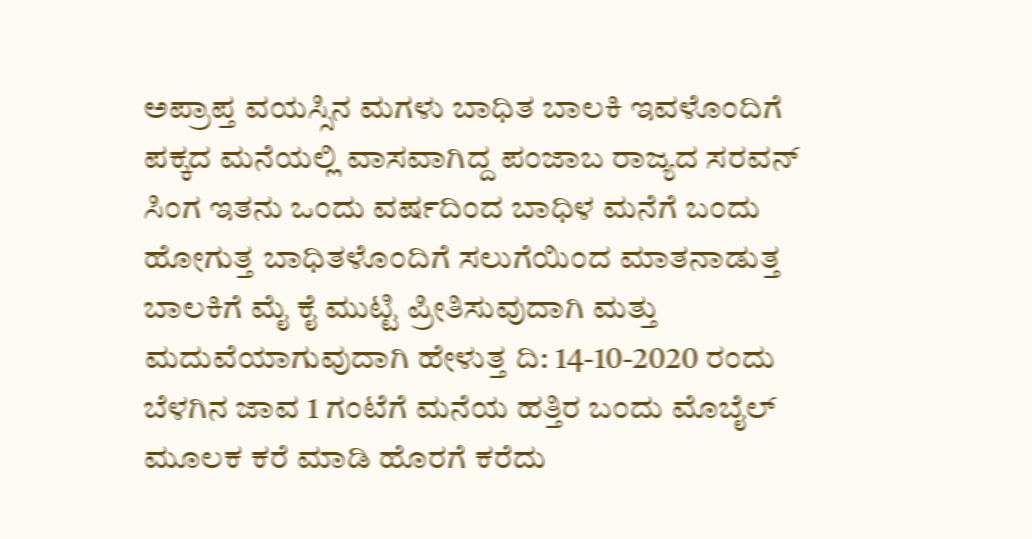ಅಪ್ರಾಪ್ತ ವಯಸ್ಸಿನ ಮಗಳು ಬಾಧಿತ ಬಾಲಕಿ ಇವಳೊಂದಿಗೆ ಪಕ್ಕದ ಮನೆಯಲ್ಲಿ ವಾಸವಾಗಿದ್ದ ಪಂಜಾಬ ರಾಜ್ಯದ ಸರವನ್ ಸಿಂಗ ಇತನು ಒಂದು ವರ್ಷದಿಂದ ಬಾಧಿಳ ಮನೆಗೆ ಬಂದು ಹೋಗುತ್ತ ಬಾಧಿತಳೊಂದಿಗೆ ಸಲುಗೆಯಿಂದ ಮಾತನಾಡುತ್ತ ಬಾಲಕಿಗೆ ಮೈ ಕೈ ಮುಟ್ಟಿ ಪ್ರೀತಿಸುವುದಾಗಿ ಮತ್ತು ಮದುವೆಯಾಗುವುದಾಗಿ ಹೇಳುತ್ತ ದಿ: 14-10-2020 ರಂದು ಬೆಳಗಿನ ಜಾವ 1 ಗಂಟೆಗೆ ಮನೆಯ ಹತ್ತಿರ ಬಂದು ಮೊಬೈಲ್ ಮೂಲಕ ಕರೆ ಮಾಡಿ ಹೊರಗೆ ಕರೆದು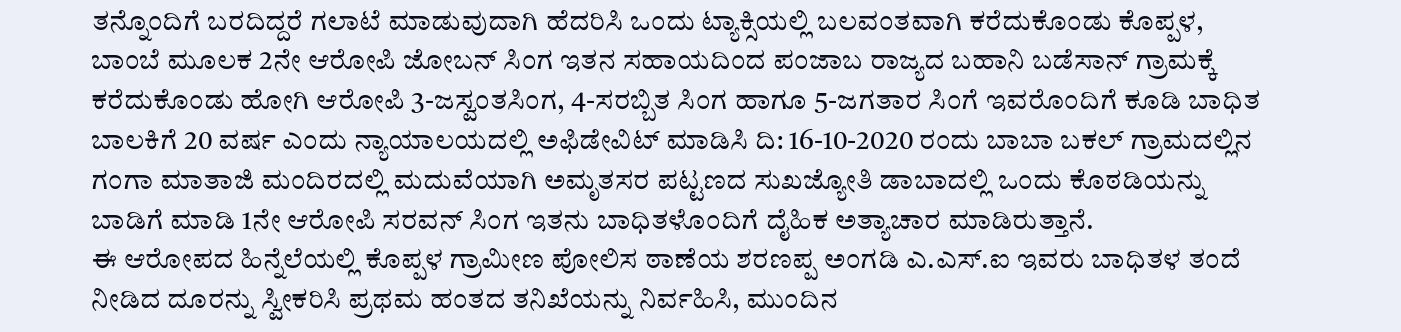ತನ್ನೊಂದಿಗೆ ಬರದಿದ್ದರೆ ಗಲಾಟೆ ಮಾಡುವುದಾಗಿ ಹೆದರಿಸಿ ಒಂದು ಟ್ಯಾಕ್ಸಿಯಲ್ಲಿ ಬಲವಂತವಾಗಿ ಕರೆದುಕೊಂಡು ಕೊಪ್ಪಳ, ಬಾಂಬೆ ಮೂಲಕ 2ನೇ ಆರೋಪಿ ಜೋಬನ್ ಸಿಂಗ ಇತನ ಸಹಾಯದಿಂದ ಪಂಜಾಬ ರಾಜ್ಯದ ಬಹಾನಿ ಬಡೆಸಾನ್ ಗ್ರಾಮಕ್ಕೆ ಕರೆದುಕೊಂಡು ಹೋಗಿ ಆರೋಪಿ 3-ಜಸ್ವಂತಸಿಂಗ, 4-ಸರಬ್ಬಿತ ಸಿಂಗ ಹಾಗೂ 5-ಜಗತಾರ ಸಿಂಗೆ ಇವರೊಂದಿಗೆ ಕೂಡಿ ಬಾಧಿತ ಬಾಲಕಿಗೆ 20 ವರ್ಷ ಎಂದು ನ್ಯಾಯಾಲಯದಲ್ಲಿ ಅಫಿಡೇವಿಟ್ ಮಾಡಿಸಿ ದಿ: 16-10-2020 ರಂದು ಬಾಬಾ ಬಕಲ್ ಗ್ರಾಮದಲ್ಲಿನ ಗಂಗಾ ಮಾತಾಜಿ ಮಂದಿರದಲ್ಲಿ ಮದುವೆಯಾಗಿ ಅಮೃತಸರ ಪಟ್ಟಣದ ಸುಖಜ್ಯೋತಿ ಡಾಬಾದಲ್ಲಿ ಒಂದು ಕೊಠಡಿಯನ್ನು ಬಾಡಿಗೆ ಮಾಡಿ 1ನೇ ಆರೋಪಿ ಸರವನ್ ಸಿಂಗ ಇತನು ಬಾಧಿತಳೊಂದಿಗೆ ದೈಹಿಕ ಅತ್ಯಾಚಾರ ಮಾಡಿರುತ್ತಾನೆ.
ಈ ಆರೋಪದ ಹಿನ್ನೆಲೆಯಲ್ಲಿ ಕೊಪ್ಪಳ ಗ್ರಾಮೀಣ ಪೋಲಿಸ ಠಾಣೆಯ ಶರಣಪ್ಪ ಅಂಗಡಿ ಎ.ಎಸ್.ಐ ಇವರು ಬಾಧಿತಳ ತಂದೆ ನೀಡಿದ ದೂರನ್ನು ಸ್ವೀಕರಿಸಿ ಪ್ರಥಮ ಹಂತದ ತನಿಖೆಯನ್ನು ನಿರ್ವಹಿಸಿ, ಮುಂದಿನ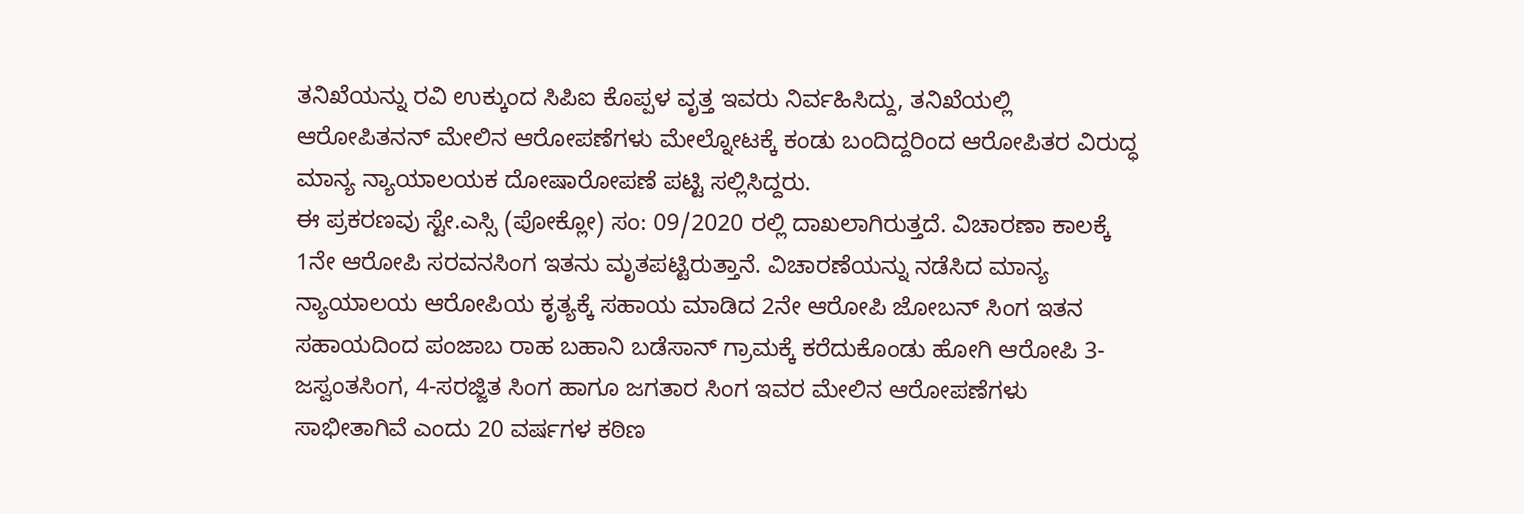ತನಿಖೆಯನ್ನು ರವಿ ಉಕ್ಕುಂದ ಸಿಪಿಐ ಕೊಪ್ಪಳ ವೃತ್ತ ಇವರು ನಿರ್ವಹಿಸಿದ್ದು, ತನಿಖೆಯಲ್ಲಿ ಆರೋಪಿತನನ್ ಮೇಲಿನ ಆರೋಪಣೆಗಳು ಮೇಲ್ನೋಟಕ್ಕೆ ಕಂಡು ಬಂದಿದ್ದರಿಂದ ಆರೋಪಿತರ ವಿರುದ್ಧ ಮಾನ್ಯ ನ್ಯಾಯಾಲಯಕ ದೋಷಾರೋಪಣೆ ಪಟ್ಟಿ ಸಲ್ಲಿಸಿದ್ದರು.
ಈ ಪ್ರಕರಣವು ಸ್ಟೇ.ಎಸ್ಸಿ (ಪೋಕ್ಲೋ) ಸಂ: 09/2020 ರಲ್ಲಿ ದಾಖಲಾಗಿರುತ್ತದೆ. ವಿಚಾರಣಾ ಕಾಲಕ್ಕೆ 1ನೇ ಆರೋಪಿ ಸರವನಸಿಂಗ ಇತನು ಮೃತಪಟ್ಟಿರುತ್ತಾನೆ. ವಿಚಾರಣೆಯನ್ನು ನಡೆಸಿದ ಮಾನ್ಯ ನ್ಯಾಯಾಲಯ ಆರೋಪಿಯ ಕೃತ್ಯಕ್ಕೆ ಸಹಾಯ ಮಾಡಿದ 2ನೇ ಆರೋಪಿ ಜೋಬನ್ ಸಿಂಗ ಇತನ ಸಹಾಯದಿಂದ ಪಂಜಾಬ ರಾಹ ಬಹಾನಿ ಬಡೆಸಾನ್ ಗ್ರಾಮಕ್ಕೆ ಕರೆದುಕೊಂಡು ಹೋಗಿ ಆರೋಪಿ 3-ಜಸ್ವಂತಸಿಂಗ, 4-ಸರಜ್ಜಿತ ಸಿಂಗ ಹಾಗೂ ಜಗತಾರ ಸಿಂಗ ಇವರ ಮೇಲಿನ ಆರೋಪಣೆಗಳು ಸಾಭೀತಾಗಿವೆ ಎಂದು 20 ವರ್ಷಗಳ ಕಠಿಣ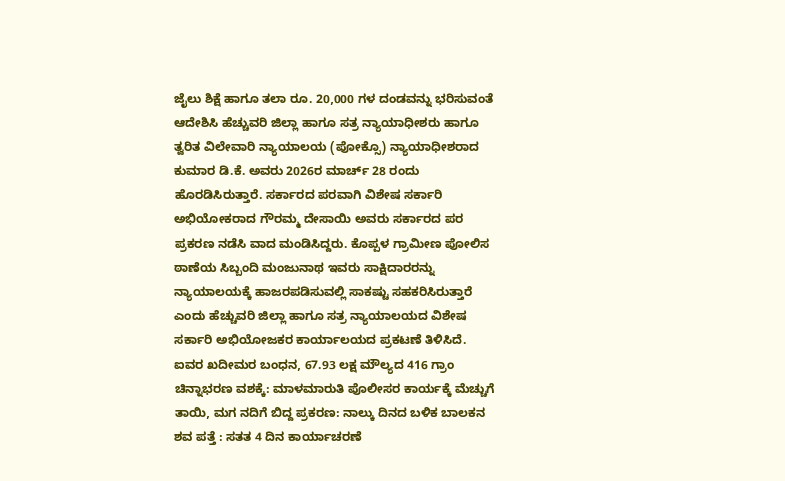ಜೈಲು ಶಿಕ್ಷೆ ಹಾಗೂ ತಲಾ ರೂ. 20,000 ಗಳ ದಂಡವನ್ನು ಭರಿಸುವಂತೆ ಆದೇಶಿಸಿ ಹೆಚ್ಚುವರಿ ಜಿಲ್ಲಾ ಹಾಗೂ ಸತ್ರ ನ್ಯಾಯಾಧೀಶರು ಹಾಗೂ ತ್ವರಿತ ವಿಲೇವಾರಿ ನ್ಯಾಯಾಲಯ (ಪೋಕ್ಸೊ) ನ್ಯಾಯಾಧೀಶರಾದ ಕುಮಾರ ಡಿ.ಕೆ. ಅವರು 2026ರ ಮಾರ್ಚ್ 28 ರಂದು ಹೊರಡಿಸಿರುತ್ತಾರೆ. ಸರ್ಕಾರದ ಪರವಾಗಿ ವಿಶೇಷ ಸರ್ಕಾರಿ ಅಭಿಯೋಕರಾದ ಗೌರಮ್ಮ ದೇಸಾಯಿ ಅವರು ಸರ್ಕಾರದ ಪರ ಪ್ರಕರಣ ನಡೆಸಿ ವಾದ ಮಂಡಿಸಿದ್ದರು. ಕೊಪ್ಪಳ ಗ್ರಾಮೀಣ ಪೋಲಿಸ ಠಾಣೆಯ ಸಿಬ್ಬಂದಿ ಮಂಜುನಾಥ ಇವರು ಸಾಕ್ಷಿದಾರರನ್ನು ನ್ಯಾಯಾಲಯಕ್ಕೆ ಹಾಜರಪಡಿಸುವಲ್ಲಿ ಸಾಕಷ್ಟು ಸಹಕರಿಸಿರುತ್ತಾರೆ ಎಂದು ಹೆಚ್ಚುವರಿ ಜಿಲ್ಲಾ ಹಾಗೂ ಸತ್ರ ನ್ಯಾಯಾಲಯದ ವಿಶೇಷ ಸರ್ಕಾರಿ ಅಭಿಯೋಜಕರ ಕಾರ್ಯಾಲಯದ ಪ್ರಕಟಣೆ ತಿಳಿಸಿದೆ.
ಐವರ ಖದೀಮರ ಬಂಧನ, 67.93 ಲಕ್ಷ ಮೌಲ್ಯದ 416 ಗ್ರಾಂ ಚಿನ್ನಾಭರಣ ವಶಕ್ಕೆ: ಮಾಳಮಾರುತಿ ಪೊಲೀಸರ ಕಾರ್ಯಕ್ಕೆ ಮೆಚ್ಚುಗೆ
ತಾಯಿ, ಮಗ ನದಿಗೆ ಬಿದ್ದ ಪ್ರಕರಣ: ನಾಲ್ಕು ದಿನದ ಬಳಿಕ ಬಾಲಕನ ಶವ ಪತ್ತೆ : ಸತತ 4 ದಿನ ಕಾರ್ಯಾಚರಣೆ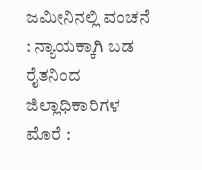ಜಮೀನಿನಲ್ಲಿ ವಂಚನೆ : ನ್ಯಾಯಕ್ಕಾಗಿ ಬಡ ರೈತನಿಂದ ಜಿಲ್ಲಾಧಿಕಾರಿಗಳ ಮೊರೆ :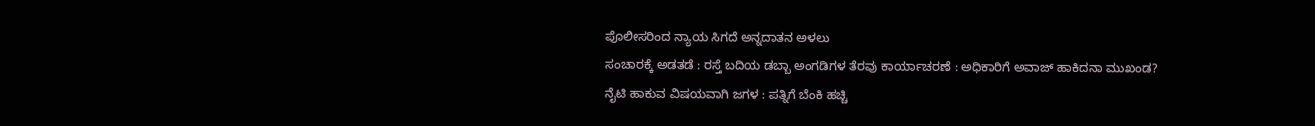ಪೊಲೀಸರಿಂದ ನ್ಯಾಯ ಸಿಗದೆ ಅನ್ನದಾತನ ಅಳಲು
ಸಂಚಾರಕ್ಕೆ ಅಡತಡೆ : ರಸ್ತೆ ಬದಿಯ ಡಬ್ಬಾ ಅಂಗಡಿಗಳ ತೆರವು ಕಾರ್ಯಾಚರಣೆ : ಅಧಿಕಾರಿಗೆ ಅವಾಜ್ ಹಾಕಿದನಾ ಮುಖಂಡ?
ನೈಟಿ ಹಾಕುವ ವಿಷಯವಾಗಿ ಜಗಳ : ಪತ್ನಿಗೆ ಬೆಂಕಿ ಹಚ್ಚಿ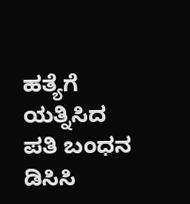ಹತ್ಯೆಗೆ ಯತ್ನಿಸಿದ ಪತಿ ಬಂಧನ
ಡಿಸಿಸಿ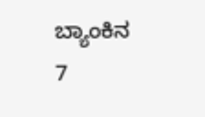ಬ್ಯಾಂಕಿನ 7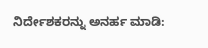ನಿರ್ದೇಶಕರನ್ನು ಅನರ್ಹ ಮಾಡಿ: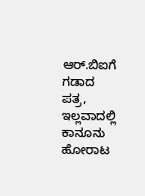ಆರ್.ಬಿಐಗೆ ಗಡಾದ ಪತ್ರ, ಇಲ್ಲವಾದಲ್ಲಿ ಕಾನೂನು ಹೋರಾಟ